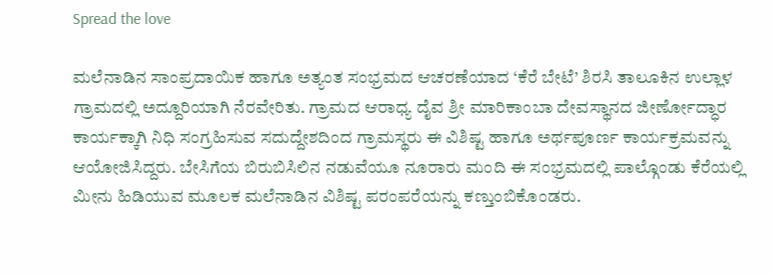Spread the love

ಮಲೆನಾಡಿನ ಸಾಂಪ್ರದಾಯಿಕ ಹಾಗೂ ಅತ್ಯಂತ ಸಂಭ್ರಮದ ಆಚರಣೆಯಾದ ‘ಕೆರೆ ಬೇಟೆ’ ಶಿರಸಿ ತಾಲೂಕಿನ ಉಲ್ಲಾಳ ಗ್ರಾಮದಲ್ಲಿ ಅದ್ದೂರಿಯಾಗಿ ನೆರವೇರಿತು. ಗ್ರಾಮದ ಆರಾಧ್ಯ ದೈವ ಶ್ರೀ ಮಾರಿಕಾಂಬಾ ದೇವಸ್ಥಾನದ ಜೀರ್ಣೋದ್ಧಾರ ಕಾರ್ಯಕ್ಕಾಗಿ ನಿಧಿ ಸಂಗ್ರಹಿಸುವ ಸದುದ್ದೇಶದಿಂದ ಗ್ರಾಮಸ್ಥರು ಈ ವಿಶಿಷ್ಟ ಹಾಗೂ ಅರ್ಥಪೂರ್ಣ ಕಾರ್ಯಕ್ರಮವನ್ನು ಆಯೋಜಿಸಿದ್ದರು. ಬೇಸಿಗೆಯ ಬಿರುಬಿಸಿಲಿನ ನಡುವೆಯೂ ನೂರಾರು ಮಂದಿ ಈ ಸಂಭ್ರಮದಲ್ಲಿ ಪಾಲ್ಗೊಂಡು ಕೆರೆಯಲ್ಲಿ ಮೀನು ಹಿಡಿಯುವ ಮೂಲಕ ಮಲೆನಾಡಿನ ವಿಶಿಷ್ಟ ಪರಂಪರೆಯನ್ನು ಕಣ್ತುಂಬಿಕೊಂಡರು.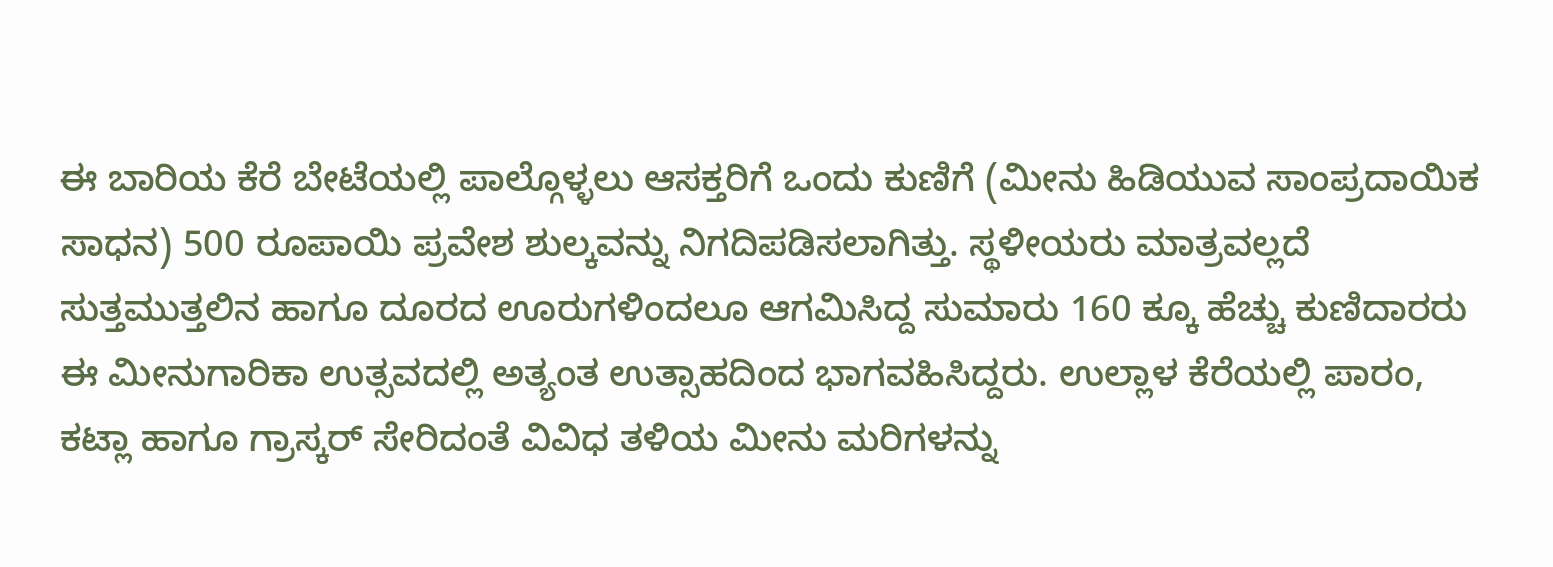ಈ ಬಾರಿಯ ಕೆರೆ ಬೇಟೆಯಲ್ಲಿ ಪಾಲ್ಗೊಳ್ಳಲು ಆಸಕ್ತರಿಗೆ ಒಂದು ಕುಣಿಗೆ (ಮೀನು ಹಿಡಿಯುವ ಸಾಂಪ್ರದಾಯಿಕ ಸಾಧನ) 500 ರೂಪಾಯಿ ಪ್ರವೇಶ ಶುಲ್ಕವನ್ನು ನಿಗದಿಪಡಿಸಲಾಗಿತ್ತು. ಸ್ಥಳೀಯರು ಮಾತ್ರವಲ್ಲದೆ ಸುತ್ತಮುತ್ತಲಿನ ಹಾಗೂ ದೂರದ ಊರುಗಳಿಂದಲೂ ಆಗಮಿಸಿದ್ದ ಸುಮಾರು 160 ಕ್ಕೂ ಹೆಚ್ಚು ಕುಣಿದಾರರು ಈ ಮೀನುಗಾರಿಕಾ ಉತ್ಸವದಲ್ಲಿ ಅತ್ಯಂತ ಉತ್ಸಾಹದಿಂದ ಭಾಗವಹಿಸಿದ್ದರು. ಉಲ್ಲಾಳ ಕೆರೆಯಲ್ಲಿ ಪಾರಂ, ಕಟ್ಲಾ ಹಾಗೂ ಗ್ರಾಸ್ಕರ್ ಸೇರಿದಂತೆ ವಿವಿಧ ತಳಿಯ ಮೀನು ಮರಿಗಳನ್ನು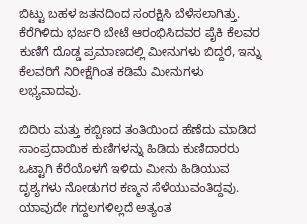ಬಿಟ್ಟು ಬಹಳ ಜತನದಿಂದ ಸಂರಕ್ಷಿಸಿ ಬೆಳೆಸಲಾಗಿತ್ತು. ಕೆರೆಗಿಳಿದು ಭರ್ಜರಿ ಬೇಟೆ ಆರಂಭಿಸಿದವರ ಪೈಕಿ ಕೆಲವರ ಕುಣಿಗೆ ದೊಡ್ಡ ಪ್ರಮಾಣದಲ್ಲಿ ಮೀನುಗಳು ಬಿದ್ದರೆ, ಇನ್ನು ಕೆಲವರಿಗೆ ನಿರೀಕ್ಷೆಗಿಂತ ಕಡಿಮೆ ಮೀನುಗಳು ಲಭ್ಯವಾದವು.

ಬಿದಿರು ಮತ್ತು ಕಬ್ಬಿಣದ ತಂತಿಯಿಂದ ಹೆಣೆದು ಮಾಡಿದ ಸಾಂಪ್ರದಾಯಿಕ ಕುಣಿಗಳನ್ನು ಹಿಡಿದು ಕುಣಿದಾರರು ಒಟ್ಟಾಗಿ ಕೆರೆಯೊಳಗೆ ಇಳಿದು ಮೀನು ಹಿಡಿಯುವ ದೃಶ್ಯಗಳು ನೋಡುಗರ ಕಣ್ಮನ ಸೆಳೆಯುವಂತಿದ್ದವು. ಯಾವುದೇ ಗದ್ದಲಗಳಿಲ್ಲದೆ ಅತ್ಯಂತ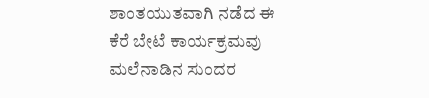ಶಾಂತಯುತವಾಗಿ ನಡೆದ ಈ ಕೆರೆ ಬೇಟೆ ಕಾರ್ಯಕ್ರಮವು ಮಲೆನಾಡಿನ ಸುಂದರ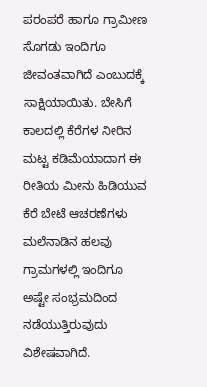ಪರಂಪರೆ ಹಾಗೂ ಗ್ರಾಮೀಣ ಸೊಗಡು ಇಂದಿಗೂ ಜೀವಂತವಾಗಿದೆ ಎಂಬುದಕ್ಕೆ ಸಾಕ್ಷಿಯಾಯಿತು. ಬೇಸಿಗೆ ಕಾಲದಲ್ಲಿ ಕೆರೆಗಳ ನೀರಿನ ಮಟ್ಟ ಕಡಿಮೆಯಾದಾಗ ಈ ರೀತಿಯ ಮೀನು ಹಿಡಿಯುವ ಕೆರೆ ಬೇಟೆ ಆಚರಣೆಗಳು ಮಲೆನಾಡಿನ ಹಲವು ಗ್ರಾಮಗಳಲ್ಲಿ ಇಂದಿಗೂ ಅಷ್ಟೇ ಸಂಭ್ರಮದಿಂದ ನಡೆಯುತ್ತಿರುವುದು ವಿಶೇಷವಾಗಿದೆ.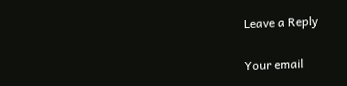Leave a Reply

Your email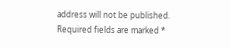address will not be published. Required fields are marked *